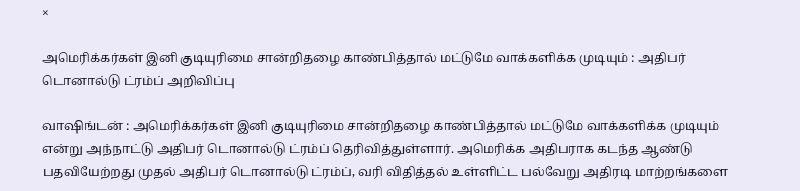×

அமெரிக்கர்கள் இனி குடியுரிமை சான்றிதழை காண்பித்தால் மட்டுமே வாக்களிக்க முடியும் : அதிபர் டொனால்டு ட்ரம்ப் அறிவிப்பு

வாஷிங்டன் : அமெரிக்கர்கள் இனி குடியுரிமை சான்றிதழை காண்பித்தால் மட்டுமே வாக்களிக்க முடியும் என்று அந்நாட்டு அதிபர் டொனால்டு ட்ரம்ப் தெரிவித்துள்ளார். அமெரிக்க அதிபராக கடந்த ஆண்டு பதவியேற்றது முதல் அதிபர் டொனால்டு ட்ரம்ப், வரி விதித்தல் உள்ளிட்ட பல்வேறு அதிரடி மாற்றங்களை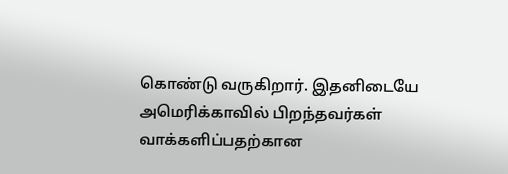கொண்டு வருகிறார். இதனிடையே அமெரிக்காவில் பிறந்தவர்கள் வாக்களிப்பதற்கான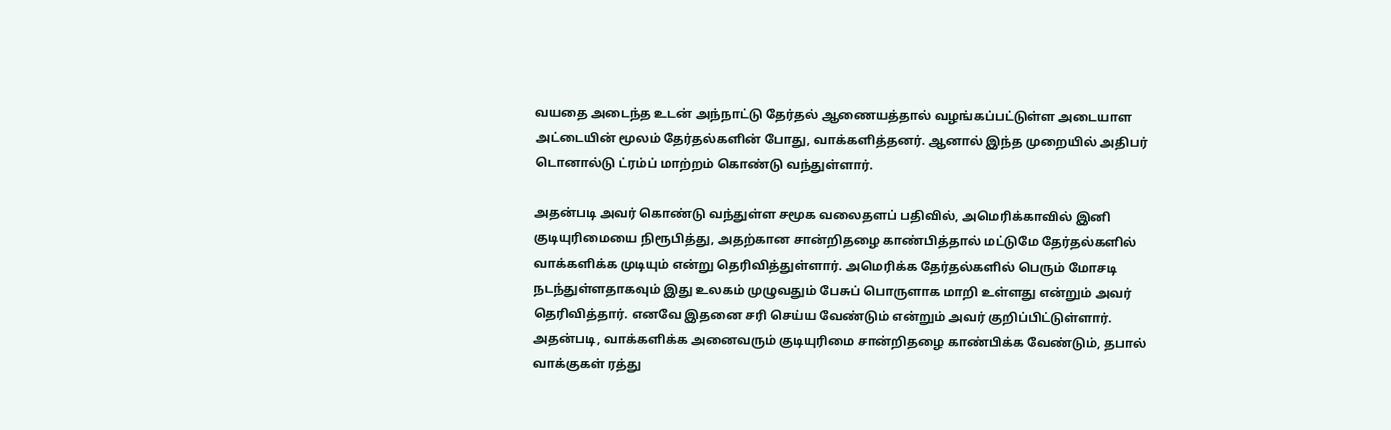வயதை அடைந்த உடன் அந்நாட்டு தேர்தல் ஆணையத்தால் வழங்கப்பட்டுள்ள அடையாள அட்டையின் மூலம் தேர்தல்களின் போது, வாக்களித்தனர். ஆனால் இந்த முறையில் அதிபர் டொனால்டு ட்ரம்ப் மாற்றம் கொண்டு வந்துள்ளார்.

அதன்படி அவர் கொண்டு வந்துள்ள சமூக வலைதளப் பதிவில், அமெரிக்காவில் இனி குடியுரிமையை நிரூபித்து, அதற்கான சான்றிதழை காண்பித்தால் மட்டுமே தேர்தல்களில் வாக்களிக்க முடியும் என்று தெரிவித்துள்ளார். அமெரிக்க தேர்தல்களில் பெரும் மோசடி நடந்துள்ளதாகவும் இது உலகம் முழுவதும் பேசுப் பொருளாக மாறி உள்ளது என்றும் அவர் தெரிவித்தார். எனவே இதனை சரி செய்ய வேண்டும் என்றும் அவர் குறிப்பிட்டுள்ளார். அதன்படி, வாக்களிக்க அனைவரும் குடியுரிமை சான்றிதழை காண்பிக்க வேண்டும், தபால் வாக்குகள் ரத்து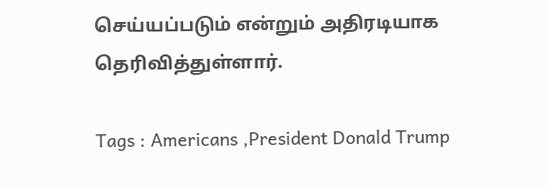செய்யப்படும் என்றும் அதிரடியாக தெரிவித்துள்ளார்.

Tags : Americans ,President Donald Trump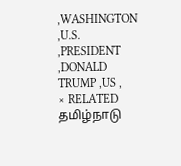,WASHINGTON ,U.S. ,PRESIDENT ,DONALD TRUMP ,US ,
× RELATED தமிழ்நாடு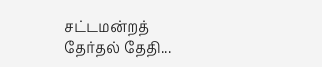சட்டமன்றத் தேர்தல் தேதி...